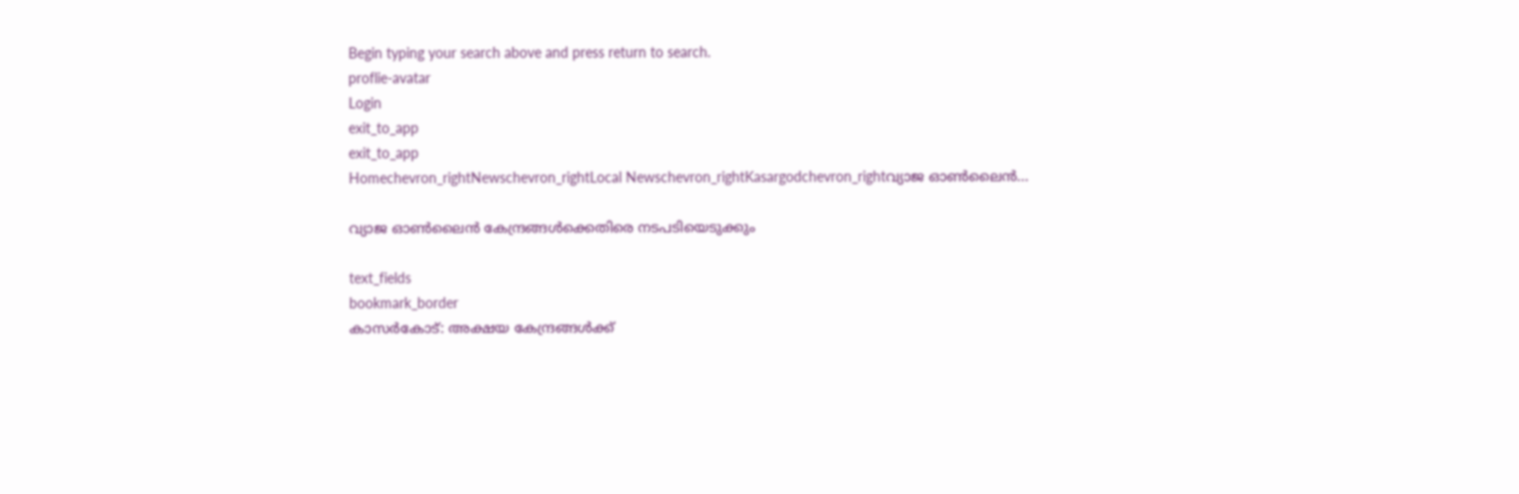Begin typing your search above and press return to search.
proflie-avatar
Login
exit_to_app
exit_to_app
Homechevron_rightNewschevron_rightLocal Newschevron_rightKasargodchevron_rightവ്യാജ ഓണ്‍ലൈന്‍...

വ്യാജ ഓണ്‍ലൈന്‍ കേന്ദ്രങ്ങള്‍ക്കെതിരെ നടപടിയെടുക്കും

text_fields
bookmark_border
കാസർകോട്: അക്ഷയ കേന്ദ്രങ്ങള്‍ക്ക്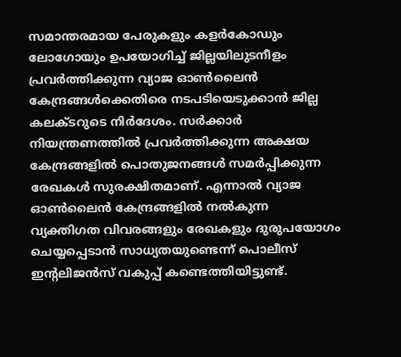സമാന്തരമായ പേരുകളും കളര്‍കോഡും ലോഗോയും ഉപയോഗിച്ച് ജില്ലയിലുടനീളം പ്രവര്‍ത്തിക്കുന്ന വ്യാജ ഓണ്‍ലൈന്‍ കേന്ദ്രങ്ങള്‍ക്കെതിരെ നടപടിയെടുക്കാൻ ജില്ല കലക്ടറുടെ നിർദേശം. സര്‍ക്കാര്‍ നിയന്ത്രണത്തില്‍ പ്രവര്‍ത്തിക്കുന്ന അക്ഷയ കേന്ദ്രങ്ങളില്‍ പൊതുജനങ്ങള്‍ സമര്‍പ്പിക്കുന്ന രേഖകള്‍ സുരക്ഷിതമാണ്. എന്നാല്‍ വ്യാജ ഓണ്‍ലൈന്‍ കേന്ദ്രങ്ങളില്‍ നല്‍കുന്ന വ്യക്തിഗത വിവരങ്ങളും രേഖകളും ദുരുപയോഗം ചെയ്യപ്പെടാന്‍ സാധ്യതയുണ്ടെന്ന് പൊലീസ് ഇന്റലിജന്‍സ് വകുപ്പ് കണ്ടെത്തിയിട്ടുണ്ട്.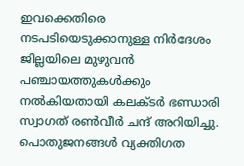ഇവക്കെതിരെ നടപടിയെടുക്കാനുള്ള നിർദേശം ജില്ലയിലെ മുഴുവന്‍ പഞ്ചായത്തുകള്‍ക്കും നൽകിയതായി കലക്ടര്‍ ഭണ്ഡാരി സ്വാഗത് രണ്‍വീര്‍ ചന്ദ് അറിയിച്ചു. പൊതുജനങ്ങള്‍ വ്യക്തിഗത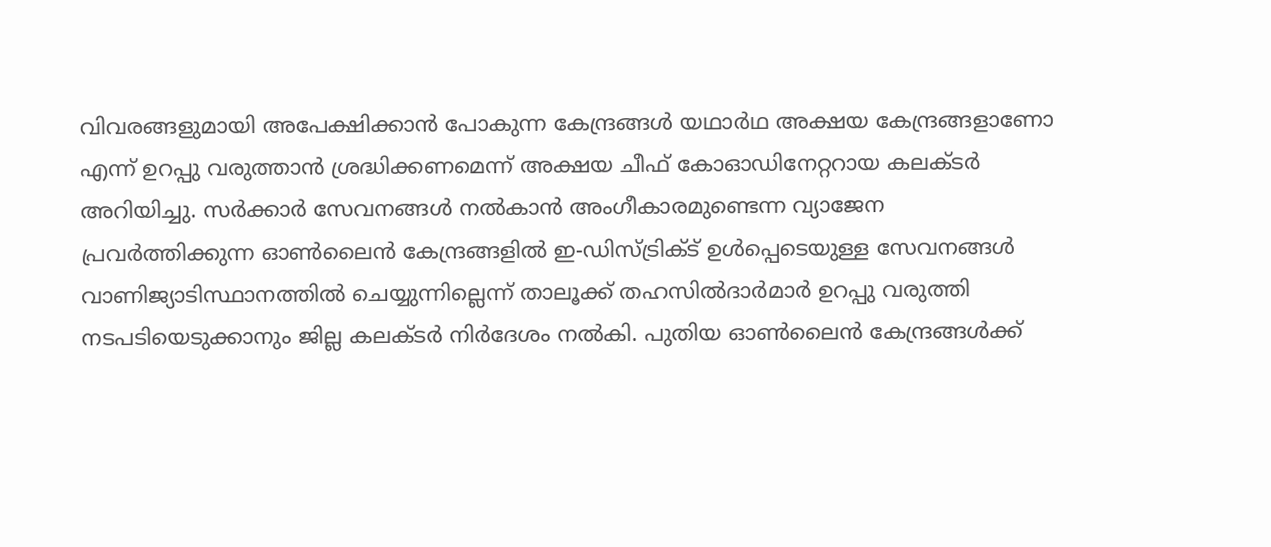വിവരങ്ങളുമായി അപേക്ഷിക്കാൻ പോകുന്ന കേന്ദ്രങ്ങള്‍ യഥാർഥ അക്ഷയ കേന്ദ്രങ്ങളാണോ എന്ന് ഉറപ്പു വരുത്താന്‍ ശ്രദ്ധിക്കണമെന്ന് അക്ഷയ ചീഫ് കോഓഡിനേറ്ററായ കലക്ടർ അറിയിച്ചു. സര്‍ക്കാര്‍ സേവനങ്ങള്‍ നല്‍കാന്‍ അംഗീകാരമുണ്ടെന്ന വ്യാജേന പ്രവര്‍ത്തിക്കുന്ന ഓണ്‍ലൈന്‍ കേന്ദ്രങ്ങളില്‍ ഇ-ഡിസ്ട്രിക്ട് ഉള്‍പ്പെടെയുള്ള സേവനങ്ങള്‍ വാണിജ്യാടിസ്ഥാനത്തില്‍ ചെയ്യുന്നില്ലെന്ന് താലൂക്ക് തഹസില്‍ദാര്‍മാര്‍ ഉറപ്പു വരുത്തി നടപടിയെടുക്കാനും ജില്ല കലക്ടര്‍ നിര്‍ദേശം നല്‍കി. പുതിയ ഓണ്‍ലൈന്‍ കേന്ദ്രങ്ങള്‍ക്ക്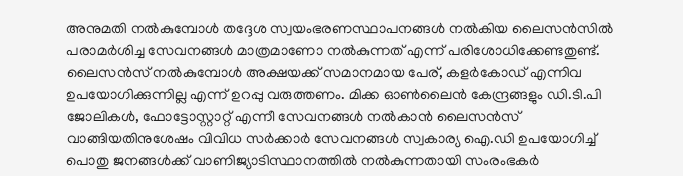അനുമതി നല്‍കുമ്പോള്‍ തദ്ദേശ സ്വയംഭരണസ്ഥാപനങ്ങള്‍ നല്‍കിയ ലൈസന്‍സില്‍ പരാമര്‍ശിച്ച സേവനങ്ങള്‍ മാത്രമാണോ നല്‍കുന്നത് എന്ന് പരിശോധിക്കേണ്ടതുണ്ട്. ലൈസന്‍സ് നല്‍കുമ്പോള്‍ അക്ഷയക്ക് സമാനമായ പേര്, കളര്‍കോഡ് എന്നിവ ഉപയോഗിക്കുന്നില്ല എന്ന് ഉറപ്പു വരുത്തണം. മിക്ക ഓണ്‍ലൈന്‍ കേന്ദ്രങ്ങളും ഡി.ടി.പി ജോലികള്‍, ഫോട്ടോസ്റ്റാറ്റ് എന്നീ സേവനങ്ങള്‍ നൽകാന്‍ ലൈസന്‍സ് വാങ്ങിയതിനുശേഷം വിവിധ സര്‍ക്കാര്‍ സേവനങ്ങള്‍ സ്വകാര്യ ഐ.ഡി ഉപയോഗിച്ച് പൊതു ജനങ്ങള്‍ക്ക് വാണിജ്യാടിസ്ഥാനത്തില്‍ നല്‍കുന്നതായി സംരംഭകര്‍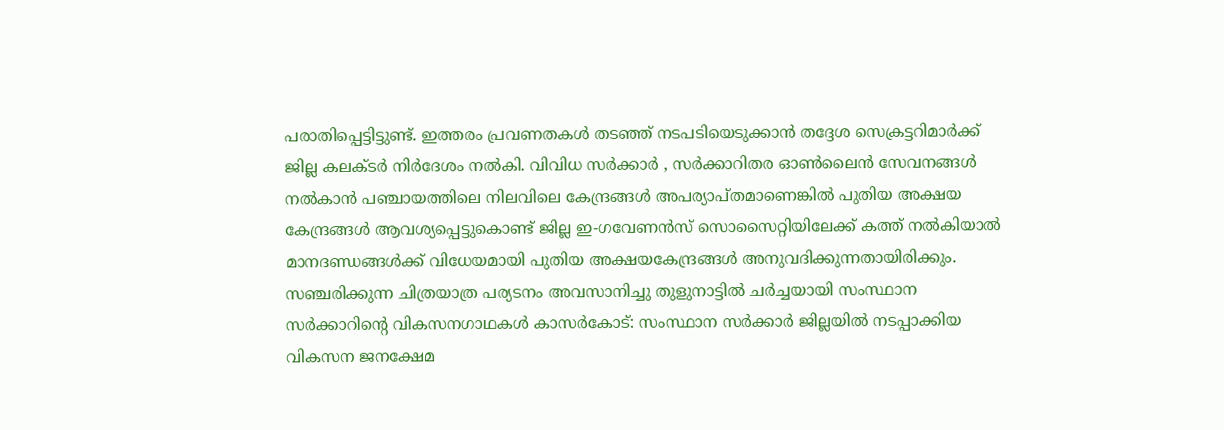പരാതിപ്പെട്ടിട്ടുണ്ട്. ഇത്തരം പ്രവണതകള്‍ തടഞ്ഞ് നടപടിയെടുക്കാന്‍ തദ്ദേശ സെക്രട്ടറിമാര്‍ക്ക് ജില്ല കലക്ടര്‍ നിര്‍ദേശം നല്‍കി. വിവിധ സര്‍ക്കാര്‍ , സര്‍ക്കാറിതര ഓണ്‍ലൈന്‍ സേവനങ്ങള്‍ നല്‍കാന്‍ പഞ്ചായത്തിലെ നിലവിലെ കേന്ദ്രങ്ങള്‍ അപര്യാപ്തമാണെങ്കില്‍ പുതിയ അക്ഷയ കേന്ദ്രങ്ങള്‍ ആവശ്യപ്പെട്ടുകൊണ്ട് ജില്ല ഇ-ഗവേണന്‍സ് സൊസൈറ്റിയിലേക്ക് കത്ത് നല്‍കിയാല്‍ മാനദണ്ഡങ്ങള്‍ക്ക് വിധേയമായി പുതിയ അക്ഷയകേന്ദ്രങ്ങള്‍ അനുവദിക്കുന്നതായിരിക്കും. സഞ്ചരിക്കുന്ന ചിത്രയാത്ര പര്യടനം അവസാനിച്ചു തുളുനാട്ടില്‍ ചര്‍ച്ചയായി സംസ്ഥാന സര്‍ക്കാറിന്റെ വികസനഗാഥകള്‍ കാസർകോട്: സംസ്ഥാന സര്‍ക്കാര്‍ ജില്ലയില്‍ നടപ്പാക്കിയ വികസന ജനക്ഷേമ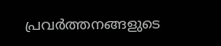പ്രവര്‍ത്തനങ്ങളുടെ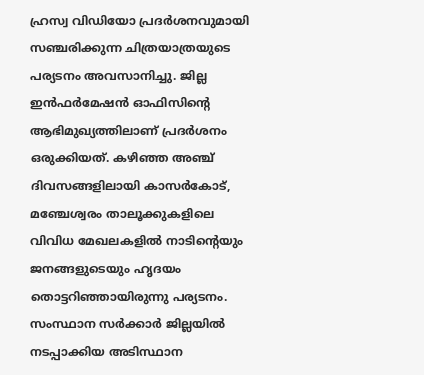ഹ്രസ്വ വിഡിയോ പ്രദര്‍ശനവുമായി സഞ്ചരിക്കുന്ന ചിത്രയാത്രയുടെ പര്യടനം അവസാനിച്ചു. ജില്ല ഇന്‍ഫര്‍മേഷന്‍ ഓഫിസിന്റെ ആഭിമുഖ്യത്തിലാണ് പ്രദര്‍ശനം ഒരുക്കിയത്. കഴിഞ്ഞ അഞ്ച് ദിവസങ്ങളിലായി കാസര്‍കോട്, മഞ്ചേശ്വരം താലൂക്കുകളിലെ വിവിധ മേഖലകളില്‍ നാടിന്റെയും ജനങ്ങളുടെയും ഹൃദയം തൊട്ടറിഞ്ഞായിരുന്നു പര്യടനം. സംസ്ഥാന സര്‍ക്കാര്‍ ജില്ലയില്‍ നടപ്പാക്കിയ അടിസ്ഥാന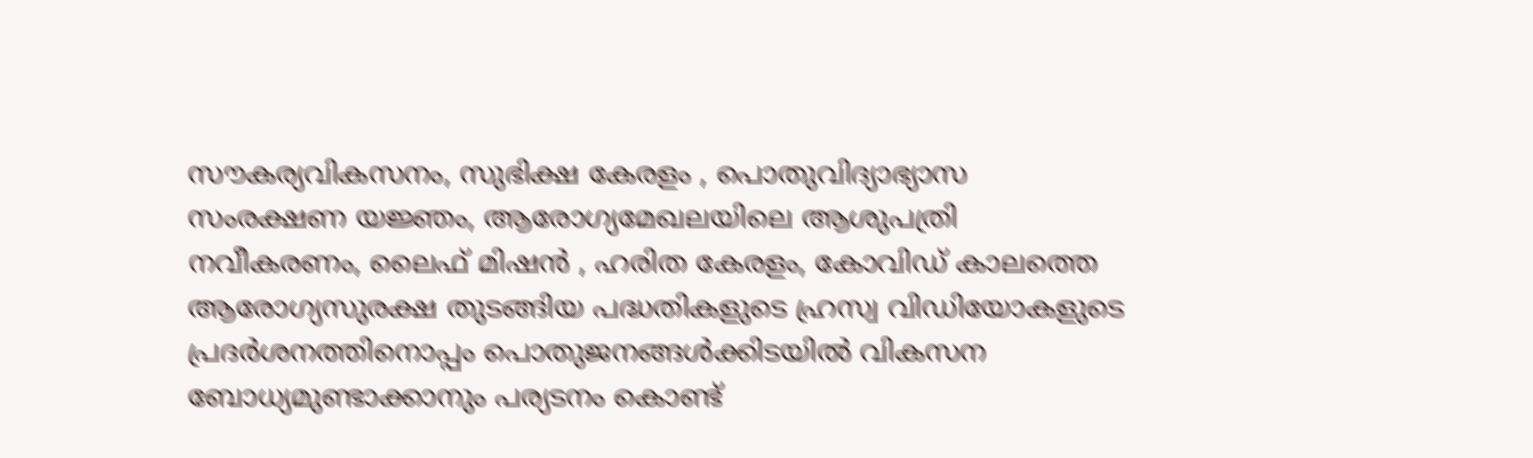സൗകര്യവികസനം, സുഭിക്ഷ കേരളം , പൊതുവിദ്യാഭ്യാസ സംരക്ഷണ യജ്ഞം, ആരോഗ്യമേഖലയിലെ ആശുപത്രി നവീകരണം, ലൈഫ് മിഷന്‍ , ഹരിത കേരളം, കോവിഡ് കാലത്തെ ആരോഗ്യസുരക്ഷ തുടങ്ങിയ പദ്ധതികളുടെ ഹ്രസ്വ വിഡിയോകളുടെ പ്രദര്‍ശനത്തിനൊപ്പം പൊതുജനങ്ങള്‍ക്കിടയില്‍ വികസന ബോധ്യമുണ്ടാക്കാനും പര്യടനം കൊണ്ട്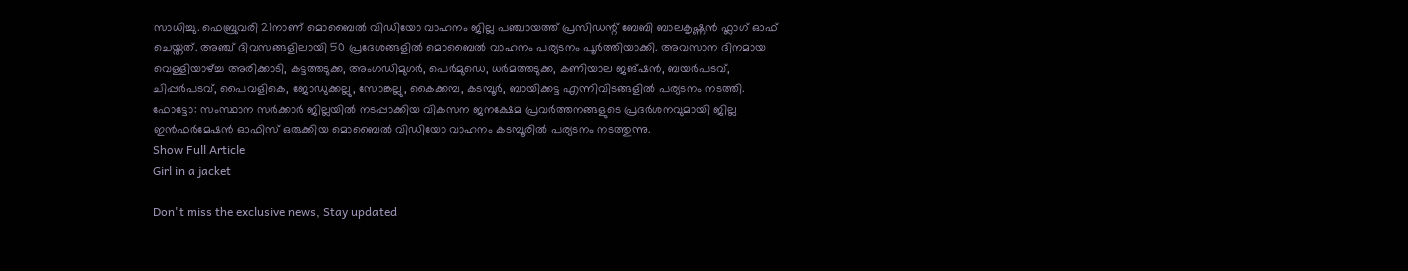സാധിച്ചു. ഫെബ്രുവരി 21നാണ് മൊബൈല്‍ വിഡിയോ വാഹനം ജില്ല പഞ്ചായത്ത് പ്രസിഡന്റ് ബേബി ബാലകൃഷ്ണന്‍ ഫ്ലാഗ് ഓഫ് ചെയ്തത്. അഞ്ച് ദിവസങ്ങളിലായി 50 പ്രദേശങ്ങളില്‍ മൊബൈല്‍ വാഹനം പര്യടനം പൂര്‍ത്തിയാക്കി. അവസാന ദിനമായ വെള്ളിയാഴ്ച്ച അരിക്കാടി, കട്ടത്തടുക്ക, അംഗഡിമുഗര്‍, പെര്‍മുഡെ, ധർമത്തടുക്ക, കണിയാല ജങ്ഷന്‍, ബയര്‍പടവ്, ചിപ്പര്‍പടവ്, പൈവളികെ, ജോഡുക്കല്ലു, സോങ്കല്ലു, കൈക്കമ്പ, കടമ്പൂര്‍, ബായിക്കട്ട എന്നിവിടങ്ങളില്‍ പര്യടനം നടത്തി. ഫോട്ടോ: സംസ്ഥാന സര്‍ക്കാര്‍ ജില്ലയില്‍ നടപ്പാക്കിയ വികസന ജനക്ഷേമ പ്രവര്‍ത്തനങ്ങളുടെ പ്രദര്‍ശനവുമായി ജില്ല ഇന്‍ഫര്‍മേഷന്‍ ഓഫിസ് ഒരുക്കിയ മൊബൈല്‍ വിഡിയോ വാഹനം കടമ്പൂരില്‍ പര്യടനം നടത്തുന്നു.
Show Full Article
Girl in a jacket

Don't miss the exclusive news, Stay updated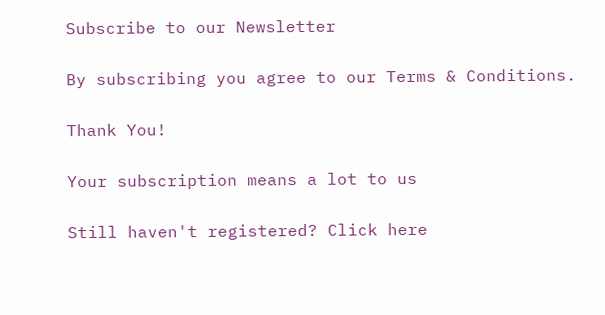Subscribe to our Newsletter

By subscribing you agree to our Terms & Conditions.

Thank You!

Your subscription means a lot to us

Still haven't registered? Click here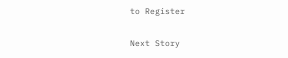to Register

Next Story